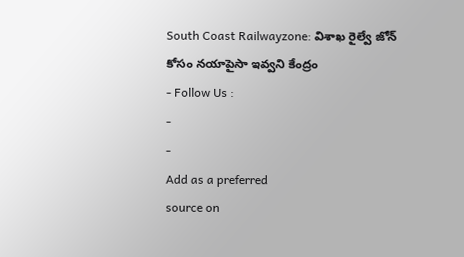South Coast Railwayzone: విశాఖ రైల్వే జోన్ కోసం నయాపైసా ఇవ్వని కేంద్రం
- Follow Us :
-
-
Add as a preferred
source on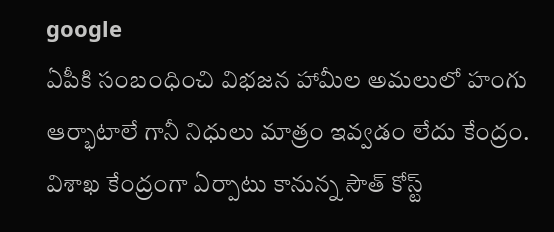google
ఏపీకి సంబంధించి విభజన హామీల అమలులో హంగు ఆర్భాటాలే గానీ నిధులు మాత్రం ఇవ్వడం లేదు కేంద్రం. విశాఖ కేంద్రంగా ఏర్పాటు కానున్న సౌత్ కోస్ట్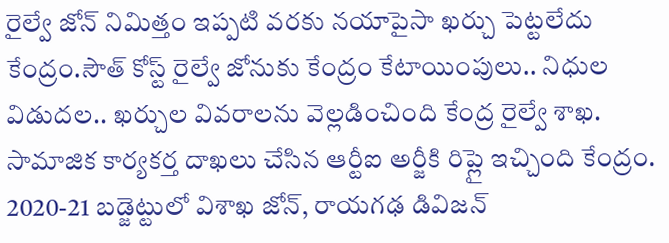రైల్వే జోన్ నిమిత్తం ఇప్పటి వరకు నయాపైసా ఖర్చు పెట్టలేదు కేంద్రం.సౌత్ కోస్ట్ రైల్వే జోనుకు కేంద్రం కేటాయింపులు.. నిధుల విడుదల.. ఖర్చుల వివరాలను వెల్లడించింది కేంద్ర రైల్వే శాఖ.
సామాజిక కార్యకర్త దాఖలు చేసిన ఆర్టీఐ అర్జీకి రిప్లై ఇచ్చింది కేంద్రం. 2020-21 బడ్జెట్టులో విశాఖ జోన్, రాయగఢ డివిజన్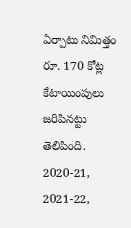ఏర్పాటు నిమిత్తం రూ. 170 కోట్ల కేటాయింపులు జరిపినట్టు తెలిపింది. 2020-21, 2021-22,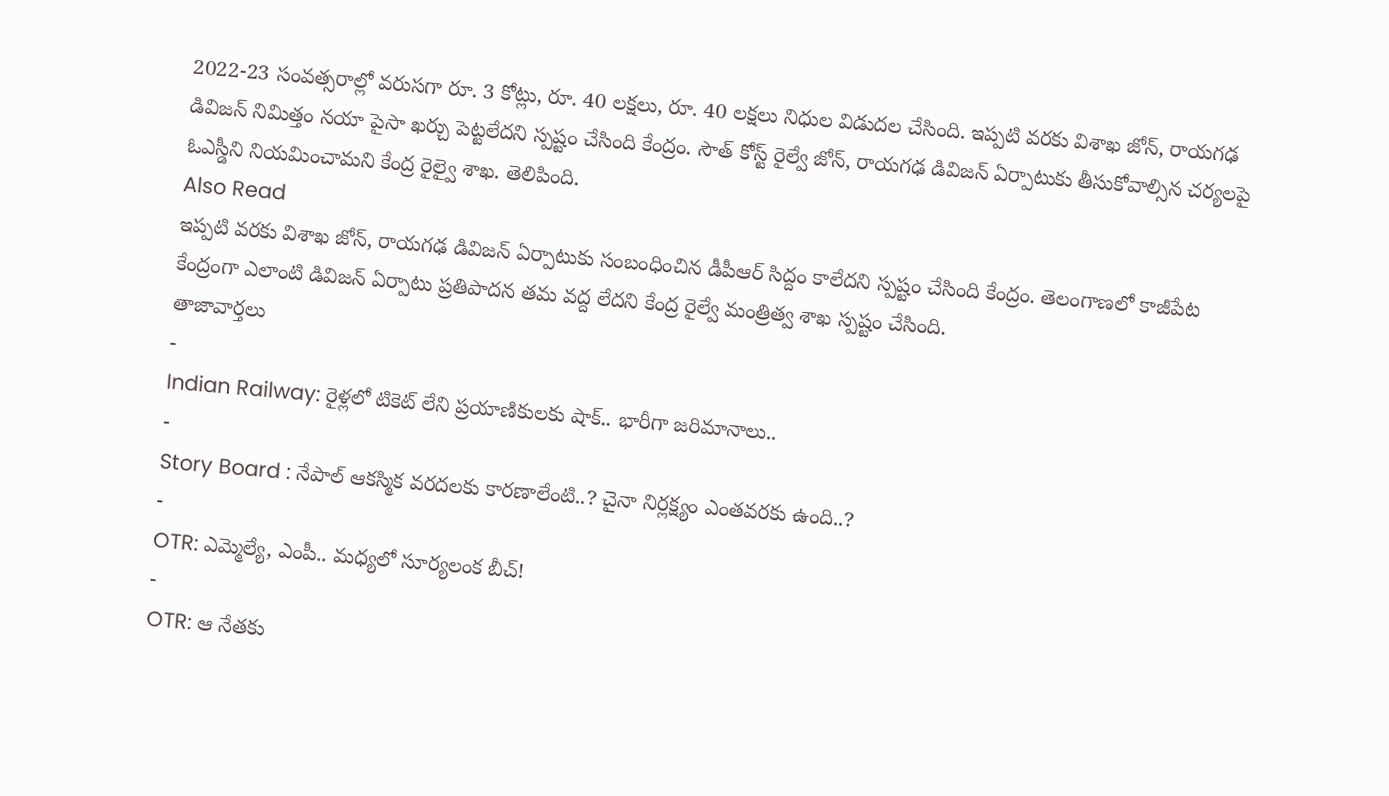2022-23 సంవత్సరాల్లో వరుసగా రూ. 3 కోట్లు, రూ. 40 లక్షలు, రూ. 40 లక్షలు నిధుల విడుదల చేసింది. ఇప్పటి వరకు విశాఖ జోన్, రాయగఢ డివిజన్ నిమిత్తం నయా పైసా ఖర్చు పెట్టలేదని స్పష్టం చేసింది కేంద్రం. సౌత్ కోస్ట్ రైల్వే జోన్, రాయగఢ డివిజన్ ఏర్పాటుకు తీసుకోవాల్సిన చర్యలపై ఓఎస్డీని నియమించామని కేంద్ర రైల్వై శాఖ. తెలిపింది.
Also Read
ఇప్పటి వరకు విశాఖ జోన్, రాయగఢ డివిజన్ ఏర్పాటుకు సంబంధించిన డీపీఆర్ సిద్దం కాలేదని స్పష్టం చేసింది కేంద్రం. తెలంగాణలో కాజీపేట కేంద్రంగా ఎలాంటి డివిజన్ ఏర్పాటు ప్రతిపాదన తమ వద్ద లేదని కేంద్ర రైల్వే మంత్రిత్వ శాఖ స్పష్టం చేసింది.
తాజావార్తలు
-
Indian Railway: రైళ్లలో టికెట్ లేని ప్రయాణికులకు షాక్.. భారీగా జరిమానాలు..
-
Story Board : నేపాల్ ఆకస్మిక వరదలకు కారణాలేంటి..? చైనా నిర్లక్ష్యం ఎంతవరకు ఉంది..?
-
OTR: ఎమ్మెల్యే, ఎంపీ.. మధ్యలో సూర్యలంక బీచ్!
-
OTR: ఆ నేతకు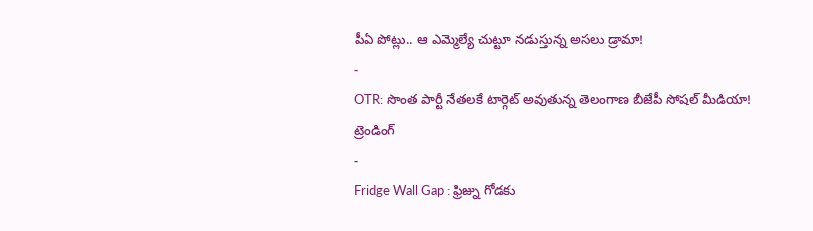పీఏ పోట్లు.. ఆ ఎమ్మెల్యే చుట్టూ నడుస్తున్న అసలు డ్రామా!
-
OTR: సొంత పార్టీ నేతలకే టార్గెట్ అవుతున్న తెలంగాణ బీజేపీ సోషల్ మీడియా!
ట్రెండింగ్
-
Fridge Wall Gap : ఫ్రిజ్ను గోడకు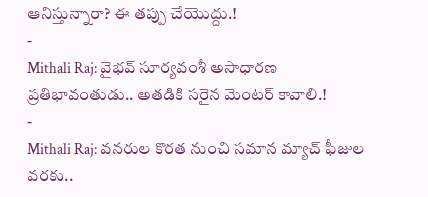ఆనిస్తున్నారా? ఈ తప్పు చేయొద్దు.!
-
Mithali Raj: వైభవ్ సూర్యవంశీ అసాధారణ ప్రతిభావంతుడు.. అతడికి సరైన మెంటర్ కావాలి.!
-
Mithali Raj: వనరుల కొరత నుంచి సమాన మ్యాచ్ ఫీజుల వరకు..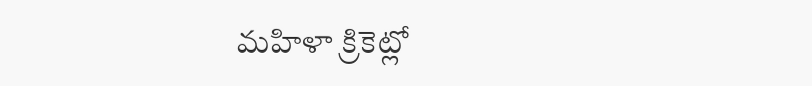మహిళా క్రికెట్లో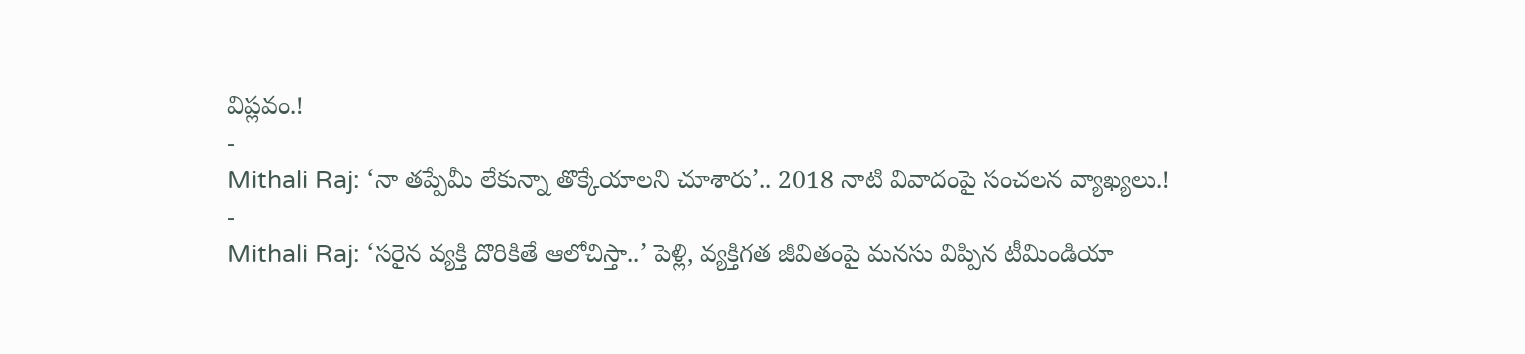విప్లవం.!
-
Mithali Raj: ‘నా తప్పేమీ లేకున్నా తొక్కేయాలని చూశారు’.. 2018 నాటి వివాదంపై సంచలన వ్యాఖ్యలు.!
-
Mithali Raj: ‘సరైన వ్యక్తి దొరికితే ఆలోచిస్తా..’ పెళ్లి, వ్యక్తిగత జీవితంపై మనసు విప్పిన టీమిండియా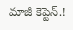మాజీ కెప్టెన్.!